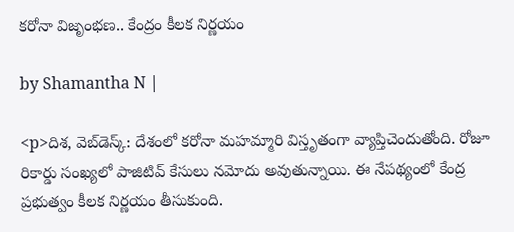కరోనా విజృంభణ.. కేంద్రం కీలక నిర్ణయం

by Shamantha N |

<p>దిశ, వెబ్‌డెస్క్: దేశంలో కరోనా మహమ్మారి విస్తృతంగా వ్యాప్తిచెందుతోంది. రోజూ రికార్డు సంఖ్యలో పాజిటివ్ కేసులు నమోదు అవుతున్నాయి. ఈ నేపథ్యంలో కేంద్ర ప్రభుత్వం కీలక నిర్ణయం తీసుకుంది.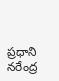ప్రధాని నరేంద్ర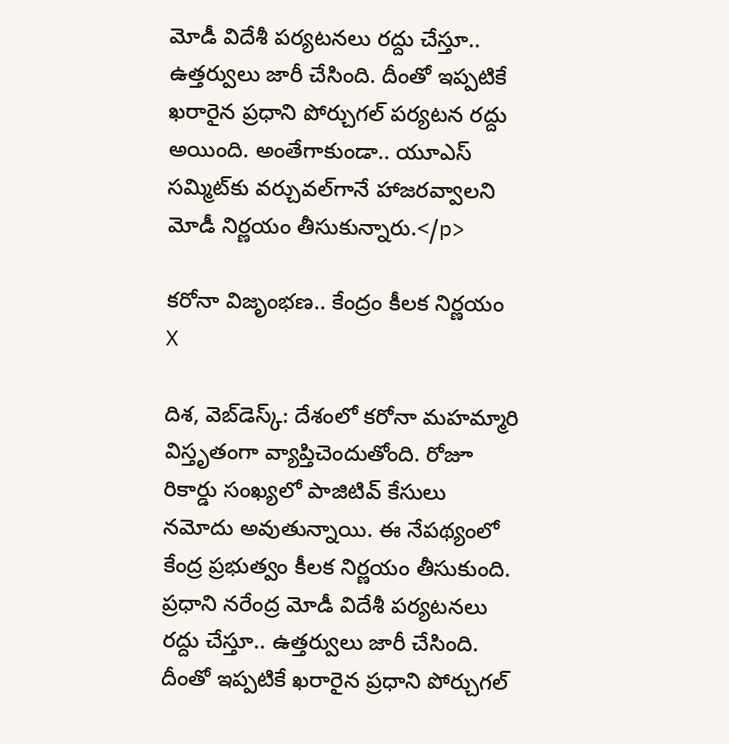మోడీ విదేశీ పర్యటనలు రద్దు చేస్తూ.. ఉత్తర్వులు జారీ చేసింది. దీంతో ఇప్పటికే ఖరారైన ప్రధాని పోర్చుగల్ పర్యటన రద్దు అయింది. అంతేగాకుండా.. యూఎస్ సమ్మిట్‌కు వర్చువల్‌గానే హాజరవ్వాలని మోడీ నిర్ణయం తీసుకున్నారు.</p>

కరోనా విజృంభణ.. కేంద్రం కీలక నిర్ణయం
X

దిశ, వెబ్‌డెస్క్: దేశంలో కరోనా మహమ్మారి విస్తృతంగా వ్యాప్తిచెందుతోంది. రోజూ రికార్డు సంఖ్యలో పాజిటివ్ కేసులు నమోదు అవుతున్నాయి. ఈ నేపథ్యంలో కేంద్ర ప్రభుత్వం కీలక నిర్ణయం తీసుకుంది. ప్రధాని నరేంద్ర మోడీ విదేశీ పర్యటనలు రద్దు చేస్తూ.. ఉత్తర్వులు జారీ చేసింది. దీంతో ఇప్పటికే ఖరారైన ప్రధాని పోర్చుగల్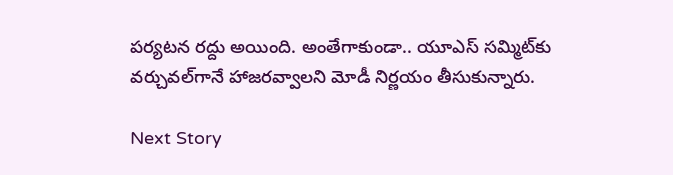పర్యటన రద్దు అయింది. అంతేగాకుండా.. యూఎస్ సమ్మిట్‌కు వర్చువల్‌గానే హాజరవ్వాలని మోడీ నిర్ణయం తీసుకున్నారు.

Next Story